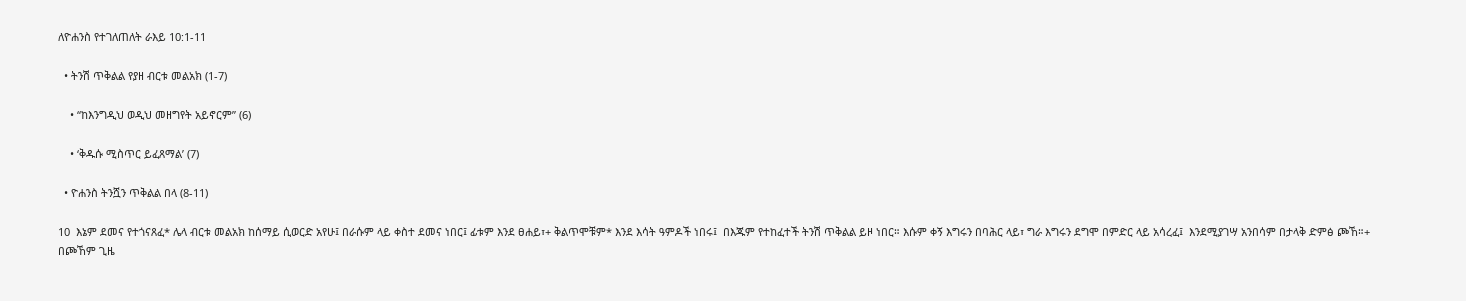ለዮሐንስ የተገለጠለት ራእይ 10:1-11

  • ትንሽ ጥቅልል የያዘ ብርቱ መልአክ (1-7)

    • “ከእንግዲህ ወዲህ መዘግየት አይኖርም” (6)

    • ‘ቅዱሱ ሚስጥር ይፈጸማል’ (7)

  • ዮሐንስ ትንሿን ጥቅልል በላ (8-11)

10  እኔም ደመና የተጎናጸፈ* ሌላ ብርቱ መልአክ ከሰማይ ሲወርድ አየሁ፤ በራሱም ላይ ቀስተ ደመና ነበር፤ ፊቱም እንደ ፀሐይ፣+ ቅልጥሞቹም* እንደ እሳት ዓምዶች ነበሩ፤  በእጁም የተከፈተች ትንሽ ጥቅልል ይዞ ነበር። እሱም ቀኝ እግሩን በባሕር ላይ፣ ግራ እግሩን ደግሞ በምድር ላይ አሳረፈ፤  እንደሚያገሣ አንበሳም በታላቅ ድምፅ ጮኸ።+ በጮኸም ጊዜ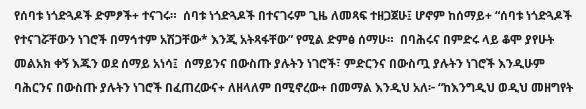የሰባቱ ነጎድጓዶች ድምፆች+ ተናገሩ።  ሰባቱ ነጎድጓዶች በተናገሩም ጊዜ ለመጻፍ ተዘጋጀሁ፤ ሆኖም ከሰማይ+ “ሰባቱ ነጎድጓዶች የተናገሯቸውን ነገሮች በማኅተም አሽጋቸው* እንጂ አትጻፋቸው” የሚል ድምፅ ሰማሁ።  በባሕሩና በምድሩ ላይ ቆሞ ያየሁት መልአክ ቀኝ እጁን ወደ ሰማይ አነሳ፤  ሰማይንና በውስጡ ያሉትን ነገሮች፣ ምድርንና በውስጧ ያሉትን ነገሮች እንዲሁም ባሕርንና በውስጡ ያሉትን ነገሮች በፈጠረውና+ ለዘላለም በሚኖረው+ በመማል እንዲህ አለ፦ “ከእንግዲህ ወዲህ መዘግየት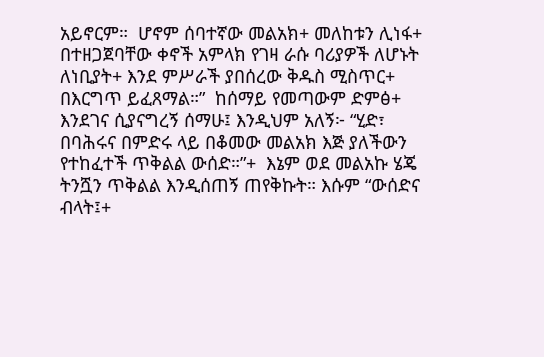አይኖርም።  ሆኖም ሰባተኛው መልአክ+ መለከቱን ሊነፋ+ በተዘጋጀባቸው ቀኖች አምላክ የገዛ ራሱ ባሪያዎች ለሆኑት ለነቢያት+ እንደ ምሥራች ያበሰረው ቅዱስ ሚስጥር+ በእርግጥ ይፈጸማል።”  ከሰማይ የመጣውም ድምፅ+ እንደገና ሲያናግረኝ ሰማሁ፤ እንዲህም አለኝ፦ “ሂድ፣ በባሕሩና በምድሩ ላይ በቆመው መልአክ እጅ ያለችውን የተከፈተች ጥቅልል ውሰድ።”+  እኔም ወደ መልአኩ ሄጄ ትንሿን ጥቅልል እንዲሰጠኝ ጠየቅኩት። እሱም “ውሰድና ብላት፤+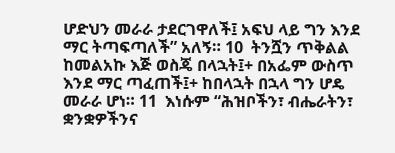ሆድህን መራራ ታደርገዋለች፤ አፍህ ላይ ግን እንደ ማር ትጣፍጣለች” አለኝ። 10  ትንሿን ጥቅልል ከመልአኩ እጅ ወስጄ በላኋት፤+ በአፌም ውስጥ እንደ ማር ጣፈጠች፤+ ከበላኋት በኋላ ግን ሆዴ መራራ ሆነ። 11  እነሱም “ሕዝቦችን፣ ብሔራትን፣ ቋንቋዎችንና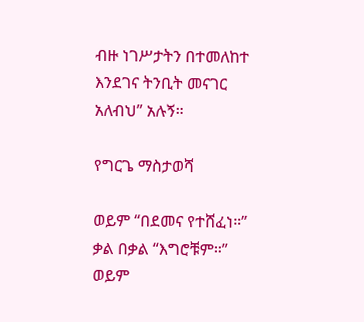ብዙ ነገሥታትን በተመለከተ እንደገና ትንቢት መናገር አለብህ” አሉኝ።

የግርጌ ማስታወሻ

ወይም “በደመና የተሸፈነ።”
ቃል በቃል “እግሮቹም።”
ወይም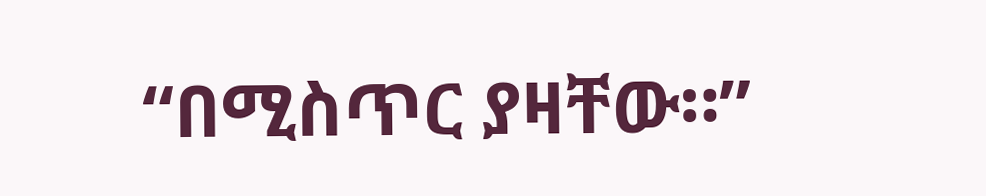“በሚስጥር ያዛቸው።”